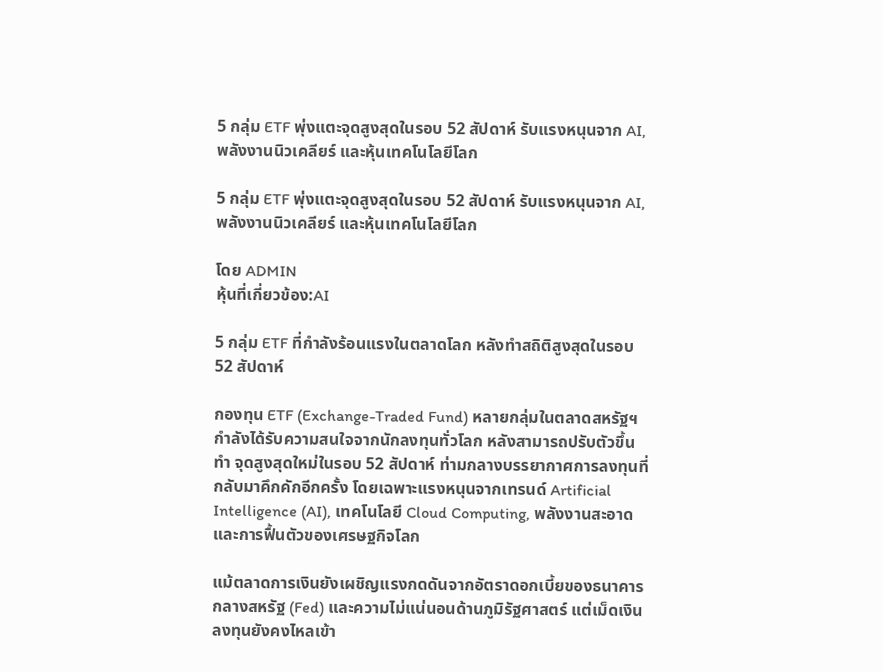5 กลุ่ม ETF พุ่งแตะจุดสูงสุดในรอบ 52 สัปดาห์ รับแรงหนุนจาก AI, พลังงานนิวเคลียร์ และหุ้นเทคโนโลยีโลก

5 กลุ่ม ETF พุ่งแตะจุดสูงสุดในรอบ 52 สัปดาห์ รับแรงหนุนจาก AI, พลังงานนิวเคลียร์ และหุ้นเทคโนโลยีโลก

โดย ADMIN
หุ้นที่เกี่ยวข้อง:AI

5 กลุ่ม ETF ที่กำลังร้อนแรงในตลาดโลก หลังทำสถิติสูงสุดในรอบ 52 สัปดาห์

กองทุน ETF (Exchange-Traded Fund) หลายกลุ่มในตลาดสหรัฐฯ กำลังได้รับความสนใจจากนักลงทุนทั่วโลก หลังสามารถปรับตัวขึ้นทำ จุดสูงสุดใหม่ในรอบ 52 สัปดาห์ ท่ามกลางบรรยากาศการลงทุนที่กลับมาคึกคักอีกครั้ง โดยเฉพาะแรงหนุนจากเทรนด์ Artificial Intelligence (AI), เทคโนโลยี Cloud Computing, พลังงานสะอาด และการฟื้นตัวของเศรษฐกิจโลก

แม้ตลาดการเงินยังเผชิญแรงกดดันจากอัตราดอกเบี้ยของธนาคารกลางสหรัฐ (Fed) และความไม่แน่นอนด้านภูมิรัฐศาสตร์ แต่เม็ดเงินลงทุนยังคงไหลเข้า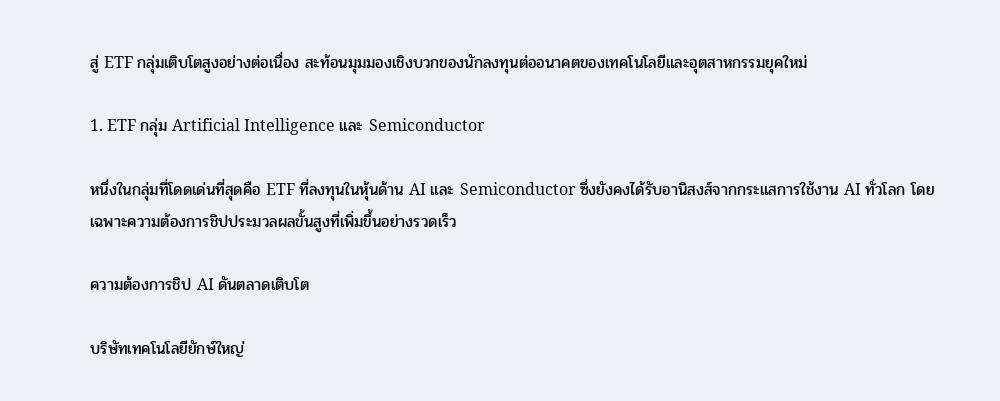สู่ ETF กลุ่มเติบโตสูงอย่างต่อเนื่อง สะท้อนมุมมองเชิงบวกของนักลงทุนต่ออนาคตของเทคโนโลยีและอุตสาหกรรมยุคใหม่

1. ETF กลุ่ม Artificial Intelligence และ Semiconductor

หนึ่งในกลุ่มที่โดดเด่นที่สุดคือ ETF ที่ลงทุนในหุ้นด้าน AI และ Semiconductor ซึ่งยังคงได้รับอานิสงส์จากกระแสการใช้งาน AI ทั่วโลก โดยเฉพาะความต้องการชิปประมวลผลขั้นสูงที่เพิ่มขึ้นอย่างรวดเร็ว

ความต้องการชิป AI ดันตลาดเติบโต

บริษัทเทคโนโลยียักษ์ใหญ่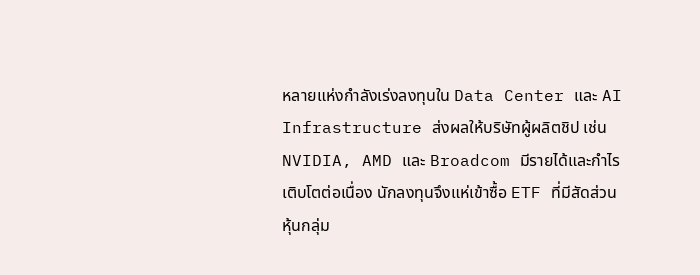หลายแห่งกำลังเร่งลงทุนใน Data Center และ AI Infrastructure ส่งผลให้บริษัทผู้ผลิตชิป เช่น NVIDIA, AMD และ Broadcom มีรายได้และกำไรเติบโตต่อเนื่อง นักลงทุนจึงแห่เข้าซื้อ ETF ที่มีสัดส่วนหุ้นกลุ่ม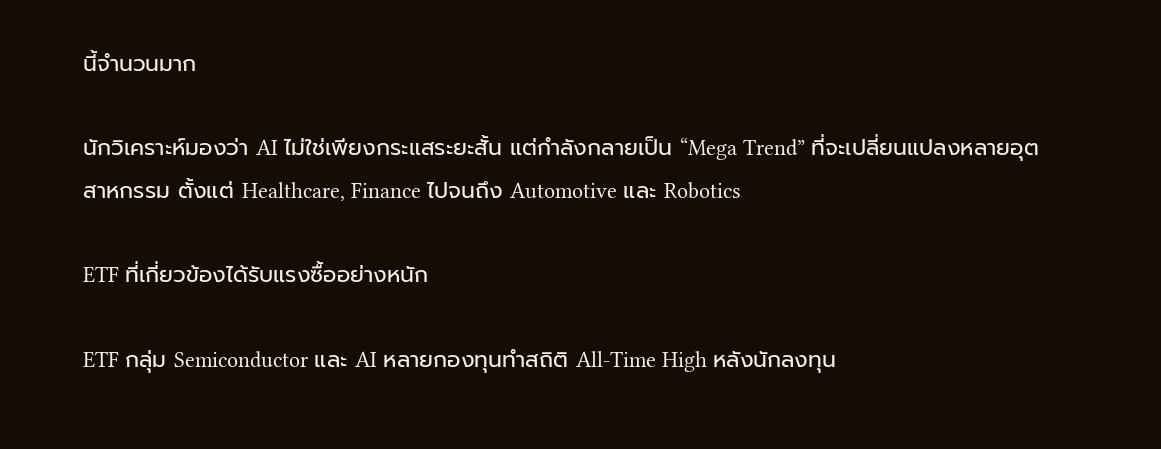นี้จำนวนมาก

นักวิเคราะห์มองว่า AI ไม่ใช่เพียงกระแสระยะสั้น แต่กำลังกลายเป็น “Mega Trend” ที่จะเปลี่ยนแปลงหลายอุตสาหกรรม ตั้งแต่ Healthcare, Finance ไปจนถึง Automotive และ Robotics

ETF ที่เกี่ยวข้องได้รับแรงซื้ออย่างหนัก

ETF กลุ่ม Semiconductor และ AI หลายกองทุนทำสถิติ All-Time High หลังนักลงทุน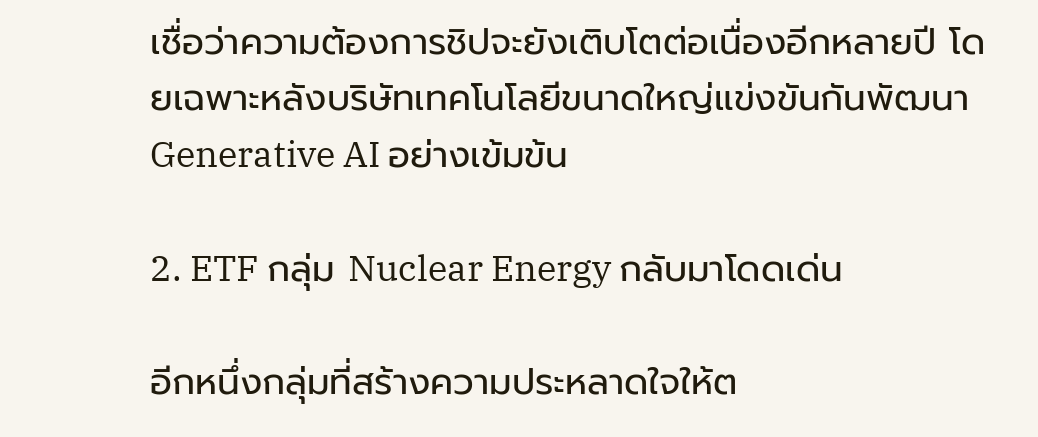เชื่อว่าความต้องการชิปจะยังเติบโตต่อเนื่องอีกหลายปี โดยเฉพาะหลังบริษัทเทคโนโลยีขนาดใหญ่แข่งขันกันพัฒนา Generative AI อย่างเข้มข้น

2. ETF กลุ่ม Nuclear Energy กลับมาโดดเด่น

อีกหนึ่งกลุ่มที่สร้างความประหลาดใจให้ต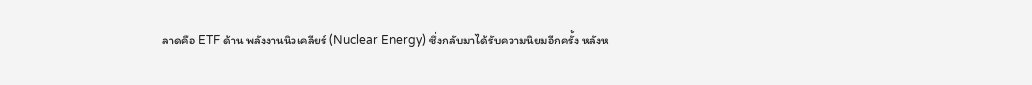ลาดคือ ETF ด้าน พลังงานนิวเคลียร์ (Nuclear Energy) ซึ่งกลับมาได้รับความนิยมอีกครั้ง หลังห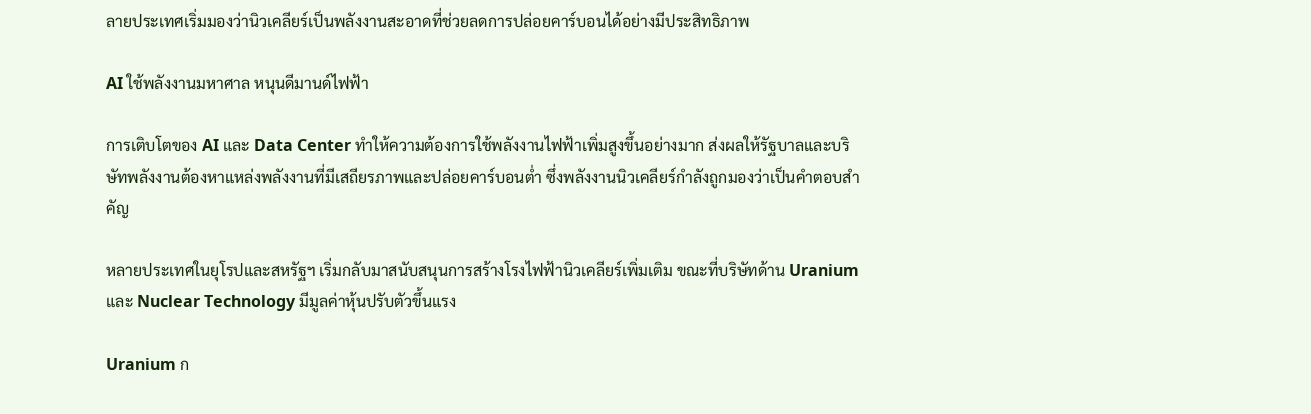ลายประเทศเริ่มมองว่านิวเคลียร์เป็นพลังงานสะอาดที่ช่วยลดการปล่อยคาร์บอนได้อย่างมีประสิทธิภาพ

AI ใช้พลังงานมหาศาล หนุนดีมานด์ไฟฟ้า

การเติบโตของ AI และ Data Center ทำให้ความต้องการใช้พลังงานไฟฟ้าเพิ่มสูงขึ้นอย่างมาก ส่งผลให้รัฐบาลและบริษัทพลังงานต้องหาแหล่งพลังงานที่มีเสถียรภาพและปล่อยคาร์บอนต่ำ ซึ่งพลังงานนิวเคลียร์กำลังถูกมองว่าเป็นคำตอบสำคัญ

หลายประเทศในยุโรปและสหรัฐฯ เริ่มกลับมาสนับสนุนการสร้างโรงไฟฟ้านิวเคลียร์เพิ่มเติม ขณะที่บริษัทด้าน Uranium และ Nuclear Technology มีมูลค่าหุ้นปรับตัวขึ้นแรง

Uranium ก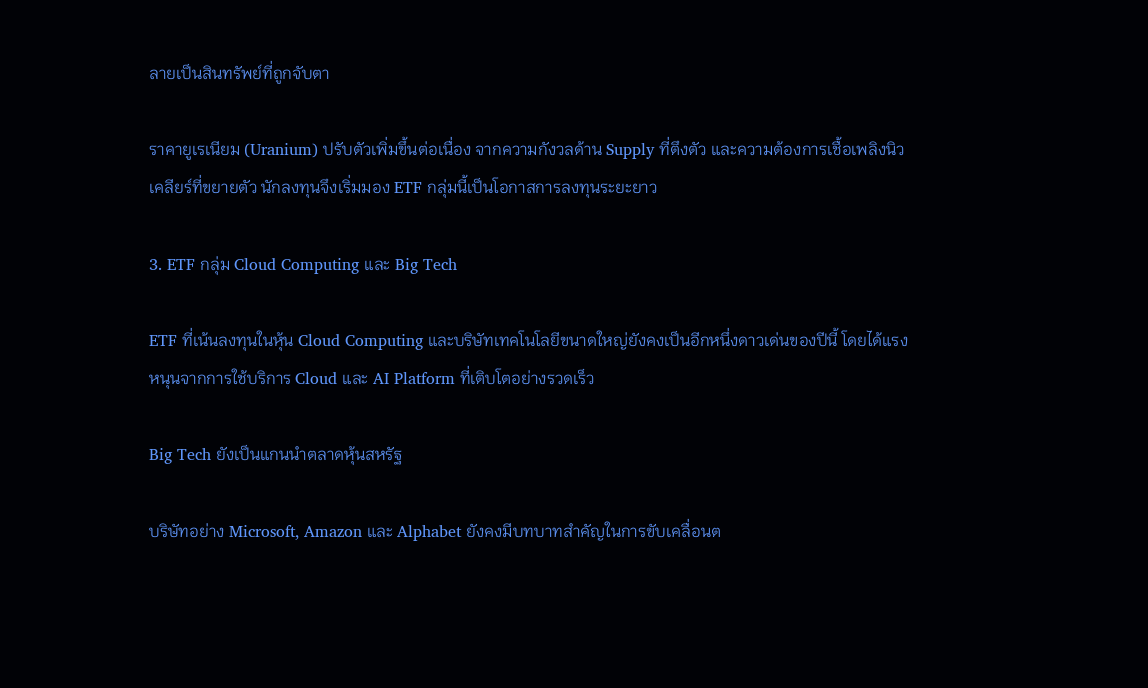ลายเป็นสินทรัพย์ที่ถูกจับตา

ราคายูเรเนียม (Uranium) ปรับตัวเพิ่มขึ้นต่อเนื่อง จากความกังวลด้าน Supply ที่ตึงตัว และความต้องการเชื้อเพลิงนิวเคลียร์ที่ขยายตัว นักลงทุนจึงเริ่มมอง ETF กลุ่มนี้เป็นโอกาสการลงทุนระยะยาว

3. ETF กลุ่ม Cloud Computing และ Big Tech

ETF ที่เน้นลงทุนในหุ้น Cloud Computing และบริษัทเทคโนโลยีขนาดใหญ่ยังคงเป็นอีกหนึ่งดาวเด่นของปีนี้ โดยได้แรงหนุนจากการใช้บริการ Cloud และ AI Platform ที่เติบโตอย่างรวดเร็ว

Big Tech ยังเป็นแกนนำตลาดหุ้นสหรัฐ

บริษัทอย่าง Microsoft, Amazon และ Alphabet ยังคงมีบทบาทสำคัญในการขับเคลื่อนต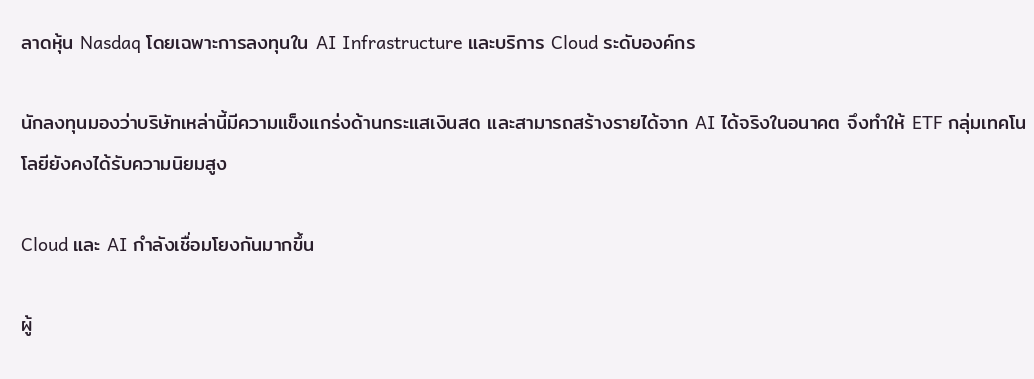ลาดหุ้น Nasdaq โดยเฉพาะการลงทุนใน AI Infrastructure และบริการ Cloud ระดับองค์กร

นักลงทุนมองว่าบริษัทเหล่านี้มีความแข็งแกร่งด้านกระแสเงินสด และสามารถสร้างรายได้จาก AI ได้จริงในอนาคต จึงทำให้ ETF กลุ่มเทคโนโลยียังคงได้รับความนิยมสูง

Cloud และ AI กำลังเชื่อมโยงกันมากขึ้น

ผู้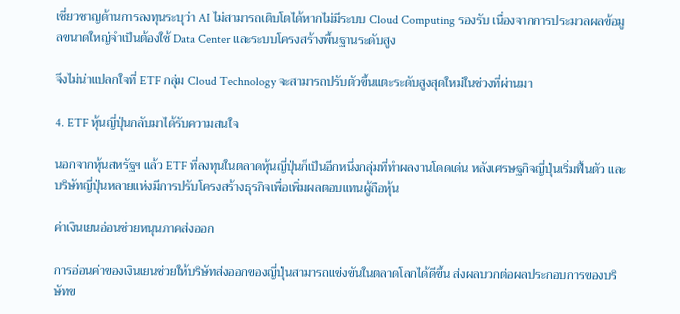เชี่ยวชาญด้านการลงทุนระบุว่า AI ไม่สามารถเติบโตได้หากไม่มีระบบ Cloud Computing รองรับ เนื่องจากการประมวลผลข้อมูลขนาดใหญ่จำเป็นต้องใช้ Data Center และระบบโครงสร้างพื้นฐานระดับสูง

จึงไม่น่าแปลกใจที่ ETF กลุ่ม Cloud Technology จะสามารถปรับตัวขึ้นแตะระดับสูงสุดใหม่ในช่วงที่ผ่านมา

4. ETF หุ้นญี่ปุ่นกลับมาได้รับความสนใจ

นอกจากหุ้นสหรัฐฯ แล้ว ETF ที่ลงทุนในตลาดหุ้นญี่ปุ่นก็เป็นอีกหนึ่งกลุ่มที่ทำผลงานโดดเด่น หลังเศรษฐกิจญี่ปุ่นเริ่มฟื้นตัว และบริษัทญี่ปุ่นหลายแห่งมีการปรับโครงสร้างธุรกิจเพื่อเพิ่มผลตอบแทนผู้ถือหุ้น

ค่าเงินเยนอ่อนช่วยหนุนภาคส่งออก

การอ่อนค่าของเงินเยนช่วยให้บริษัทส่งออกของญี่ปุ่นสามารถแข่งขันในตลาดโลกได้ดีขึ้น ส่งผลบวกต่อผลประกอบการของบริษัทข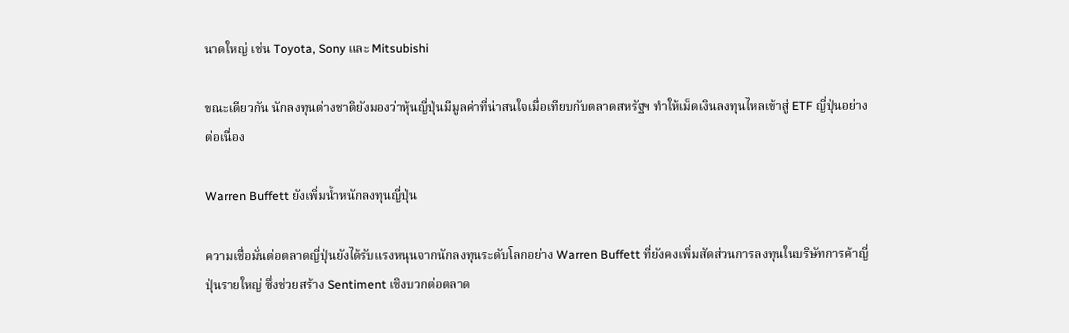นาดใหญ่ เช่น Toyota, Sony และ Mitsubishi

ขณะเดียวกัน นักลงทุนต่างชาติยังมองว่าหุ้นญี่ปุ่นมีมูลค่าที่น่าสนใจเมื่อเทียบกับตลาดสหรัฐฯ ทำให้เม็ดเงินลงทุนไหลเข้าสู่ ETF ญี่ปุ่นอย่างต่อเนื่อง

Warren Buffett ยังเพิ่มน้ำหนักลงทุนญี่ปุ่น

ความเชื่อมั่นต่อตลาดญี่ปุ่นยังได้รับแรงหนุนจากนักลงทุนระดับโลกอย่าง Warren Buffett ที่ยังคงเพิ่มสัดส่วนการลงทุนในบริษัทการค้าญี่ปุ่นรายใหญ่ ซึ่งช่วยสร้าง Sentiment เชิงบวกต่อตลาด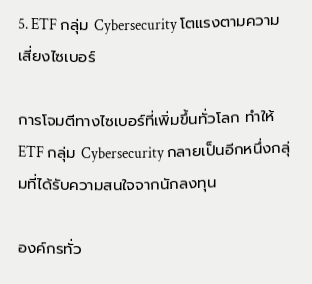5. ETF กลุ่ม Cybersecurity โตแรงตามความเสี่ยงไซเบอร์

การโจมตีทางไซเบอร์ที่เพิ่มขึ้นทั่วโลก ทำให้ ETF กลุ่ม Cybersecurity กลายเป็นอีกหนึ่งกลุ่มที่ได้รับความสนใจจากนักลงทุน

องค์กรทั่ว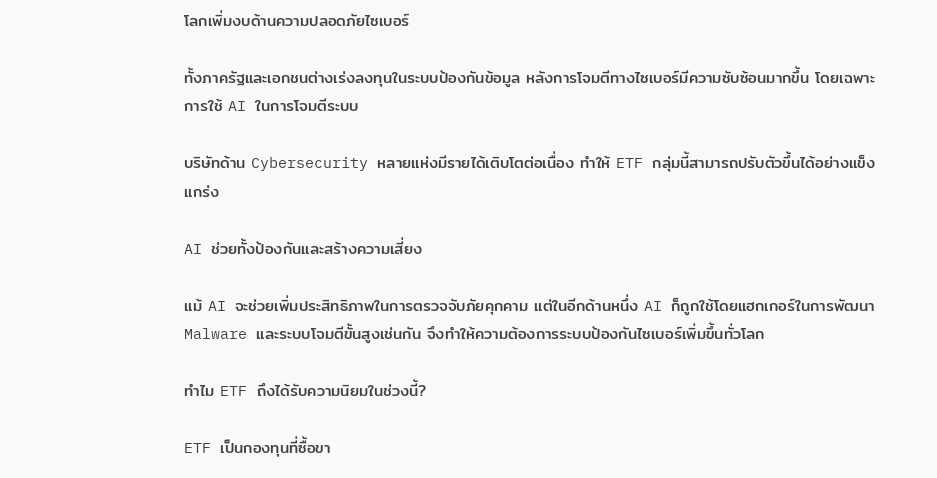โลกเพิ่มงบด้านความปลอดภัยไซเบอร์

ทั้งภาครัฐและเอกชนต่างเร่งลงทุนในระบบป้องกันข้อมูล หลังการโจมตีทางไซเบอร์มีความซับซ้อนมากขึ้น โดยเฉพาะการใช้ AI ในการโจมตีระบบ

บริษัทด้าน Cybersecurity หลายแห่งมีรายได้เติบโตต่อเนื่อง ทำให้ ETF กลุ่มนี้สามารถปรับตัวขึ้นได้อย่างแข็งแกร่ง

AI ช่วยทั้งป้องกันและสร้างความเสี่ยง

แม้ AI จะช่วยเพิ่มประสิทธิภาพในการตรวจจับภัยคุกคาม แต่ในอีกด้านหนึ่ง AI ก็ถูกใช้โดยแฮกเกอร์ในการพัฒนา Malware และระบบโจมตีขั้นสูงเช่นกัน จึงทำให้ความต้องการระบบป้องกันไซเบอร์เพิ่มขึ้นทั่วโลก

ทำไม ETF ถึงได้รับความนิยมในช่วงนี้?

ETF เป็นกองทุนที่ซื้อขา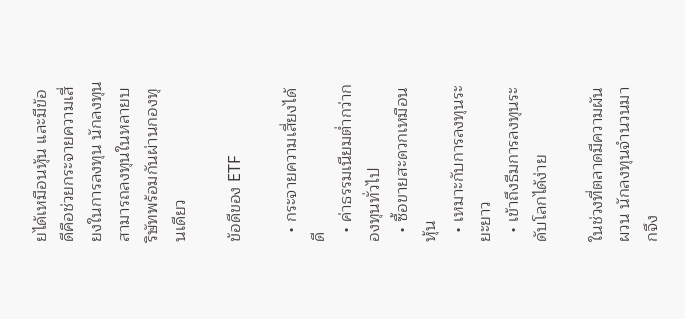ยได้เหมือนหุ้น และมีข้อดีคือช่วยกระจายความเสี่ยงในการลงทุน นักลงทุนสามารถลงทุนในหลายบริษัทพร้อมกันผ่านกองทุนเดียว

ข้อดีของ ETF

  • กระจายความเสี่ยงได้ดี
  • ค่าธรรมเนียมต่ำกว่ากองทุนทั่วไป
  • ซื้อขายสะดวกเหมือนหุ้น
  • เหมาะกับการลงทุนระยะยาว
  • เข้าถึงธีมการลงทุนระดับโลกได้ง่าย

ในช่วงที่ตลาดมีความผันผวน นักลงทุนจำนวนมากจึง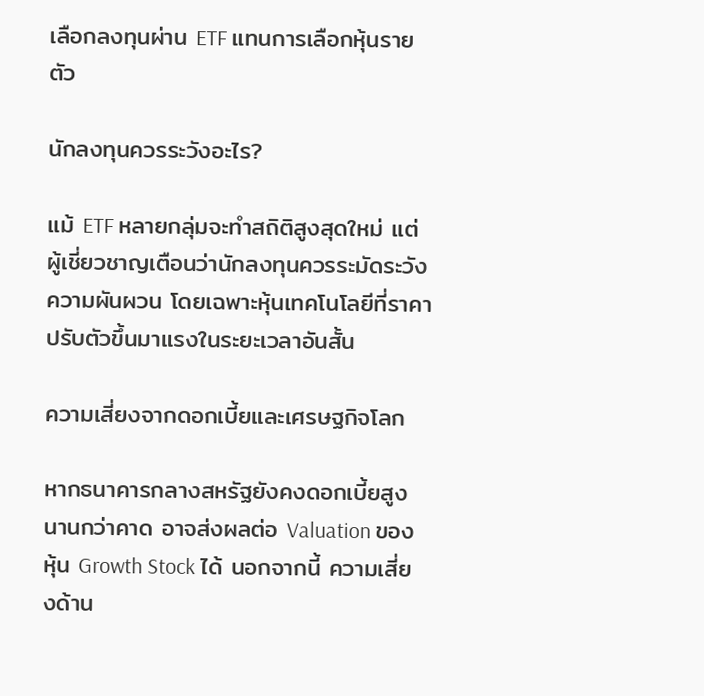เลือกลงทุนผ่าน ETF แทนการเลือกหุ้นรายตัว

นักลงทุนควรระวังอะไร?

แม้ ETF หลายกลุ่มจะทำสถิติสูงสุดใหม่ แต่ผู้เชี่ยวชาญเตือนว่านักลงทุนควรระมัดระวังความผันผวน โดยเฉพาะหุ้นเทคโนโลยีที่ราคาปรับตัวขึ้นมาแรงในระยะเวลาอันสั้น

ความเสี่ยงจากดอกเบี้ยและเศรษฐกิจโลก

หากธนาคารกลางสหรัฐยังคงดอกเบี้ยสูงนานกว่าคาด อาจส่งผลต่อ Valuation ของหุ้น Growth Stock ได้ นอกจากนี้ ความเสี่ยงด้าน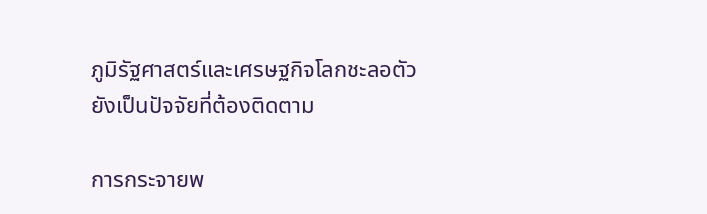ภูมิรัฐศาสตร์และเศรษฐกิจโลกชะลอตัวยังเป็นปัจจัยที่ต้องติดตาม

การกระจายพ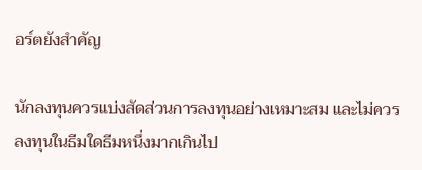อร์ตยังสำคัญ

นักลงทุนควรแบ่งสัดส่วนการลงทุนอย่างเหมาะสม และไม่ควรลงทุนในธีมใดธีมหนึ่งมากเกินไป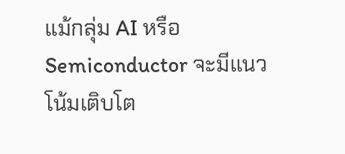แม้กลุ่ม AI หรือ Semiconductor จะมีแนวโน้มเติบโต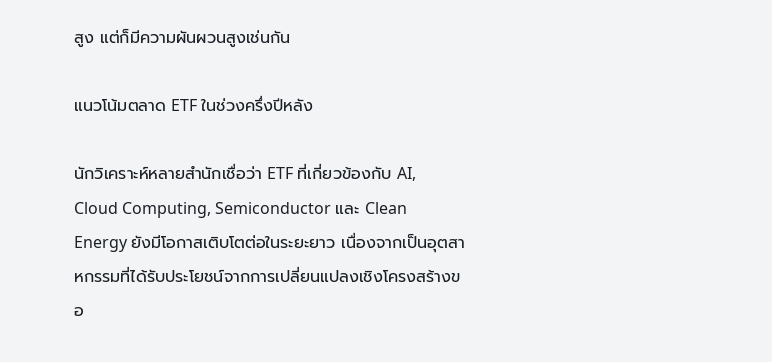สูง แต่ก็มีความผันผวนสูงเช่นกัน

แนวโน้มตลาด ETF ในช่วงครึ่งปีหลัง

นักวิเคราะห์หลายสำนักเชื่อว่า ETF ที่เกี่ยวข้องกับ AI, Cloud Computing, Semiconductor และ Clean Energy ยังมีโอกาสเติบโตต่อในระยะยาว เนื่องจากเป็นอุตสาหกรรมที่ได้รับประโยชน์จากการเปลี่ยนแปลงเชิงโครงสร้างขอ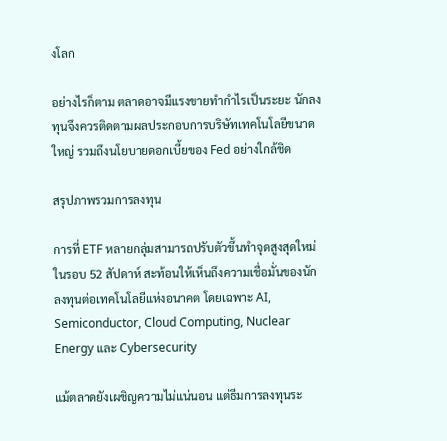งโลก

อย่างไรก็ตาม ตลาดอาจมีแรงขายทำกำไรเป็นระยะ นักลงทุนจึงควรติดตามผลประกอบการบริษัทเทคโนโลยีขนาดใหญ่ รวมถึงนโยบายดอกเบี้ยของ Fed อย่างใกล้ชิด

สรุปภาพรวมการลงทุน

การที่ ETF หลายกลุ่มสามารถปรับตัวขึ้นทำจุดสูงสุดใหม่ในรอบ 52 สัปดาห์ สะท้อนให้เห็นถึงความเชื่อมั่นของนักลงทุนต่อเทคโนโลยีแห่งอนาคต โดยเฉพาะ AI, Semiconductor, Cloud Computing, Nuclear Energy และ Cybersecurity

แม้ตลาดยังเผชิญความไม่แน่นอน แต่ธีมการลงทุนระ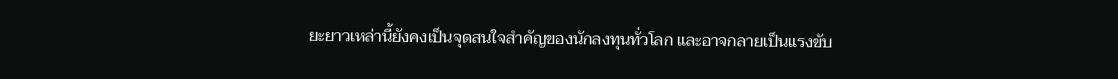ยะยาวเหล่านี้ยังคงเป็นจุดสนใจสำคัญของนักลงทุนทั่วโลก และอาจกลายเป็นแรงขับ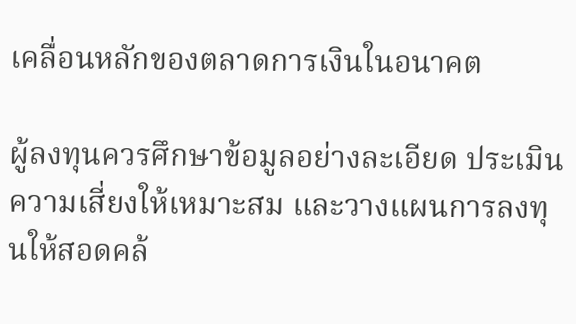เคลื่อนหลักของตลาดการเงินในอนาคต

ผู้ลงทุนควรศึกษาข้อมูลอย่างละเอียด ประเมินความเสี่ยงให้เหมาะสม และวางแผนการลงทุนให้สอดคล้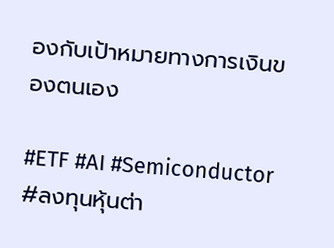องกับเป้าหมายทางการเงินของตนเอง

#ETF #AI #Semiconductor #ลงทุนหุ้นต่า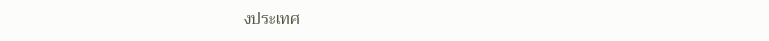งประเทศ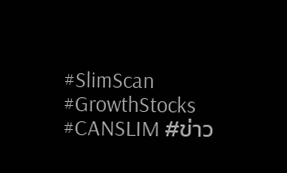#SlimScan #GrowthStocks #CANSLIM #ข่าว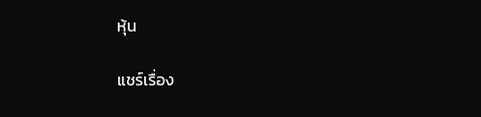หุ้น

แชร์เรื่อง